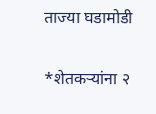ताज्या घडामोडी

*शेतकऱ्यांना २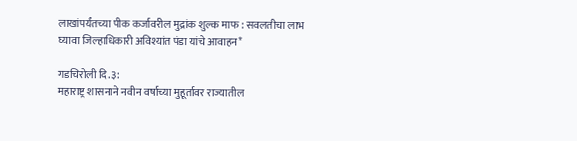लाखांपर्यंतच्या पीक कर्जावरील मुद्रांक शुल्क माफ : सवलतीचा लाभ घ्यावा जिल्हाधिकारी अविश्यांत पंडा यांचे आवाहन*

गडचिरोली दि.३:
महाराष्ट्र शासनाने नवीन वर्षाच्या मुहूर्तावर राज्यातील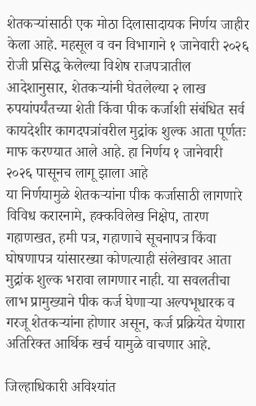शेतकऱ्यांसाठी एक मोठा दिलासादायक निर्णय जाहीर केला आहे. महसूल व वन विभागाने १ जानेवारी २०२६ रोजी प्रसिद्ध केलेल्या विशेष राजपत्रातील आदेशानुसार, शेतकऱ्यांनी घेतलेल्या २ लाख रुपयांपर्यंतच्या शेती किंवा पीक कर्जाशी संबंधित सर्व कायदेशीर कागदपत्रांवरील मुद्रांक शुल्क आता पूर्णतः माफ करण्यात आले आहे. हा निर्णय १ जानेवारी २०२६ पासूनच लागू झाला आहे
या निर्णयामुळे शेतकऱ्यांना पीक कर्जासाठी लागणारे विविध करारनामे, हक्कविलेख निक्षेप, तारण गहाणखत, हमी पत्र, गहाणाचे सूचनापत्र किंवा घोषणापत्र यांसारख्या कोणत्याही संलेखावर आता मुद्रांक शुल्क भरावा लागणार नाही. या सवलतीचा लाभ प्रामुख्याने पीक कर्ज घेणाऱ्या अल्पभूधारक व गरजू शेतकऱ्यांना होणार असून, कर्ज प्रक्रियेत येणारा अतिरिक्त आर्थिक खर्च यामुळे वाचणार आहे.

जिल्हाधिकारी अविश्यांत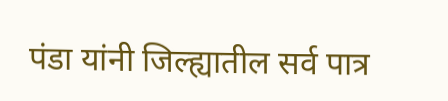पंडा यांनी जिल्ह्यातील सर्व पात्र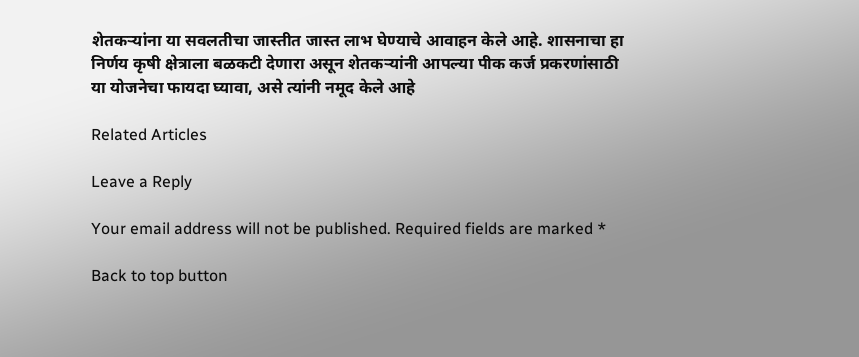शेतकऱ्यांना या सवलतीचा जास्तीत जास्त लाभ घेण्याचे आवाहन केले आहे. शासनाचा हा निर्णय कृषी क्षेत्राला बळकटी देणारा असून शेतकऱ्यांनी आपल्या पीक कर्ज प्रकरणांसाठी या योजनेचा फायदा घ्यावा, असे त्यांनी नमूद केले आहे

Related Articles

Leave a Reply

Your email address will not be published. Required fields are marked *

Back to top button